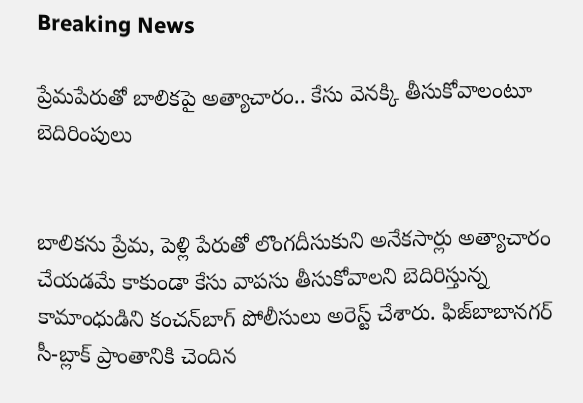Breaking News

ప్రేమపేరుతో బాలికపై అత్యాచారం.. కేసు వెనక్కి తీసుకోవాలంటూ బెదిరింపులు


బాలికను ప్రేమ, పెళ్లి పేరుతో లొంగదీసుకుని అనేకసార్లు అత్యాచారం చేయడమే కాకుండా కేసు వాపసు తీసుకోవాలని బెదిరిస్తున్న కామాంధుడిని కంచన్‌బాగ్ పోలీసులు అరెస్ట్ చేశారు. ఫిజ్‌బాబానగర్‌ సీ-బ్లాక్‌ ప్రాంతానికి చెందిన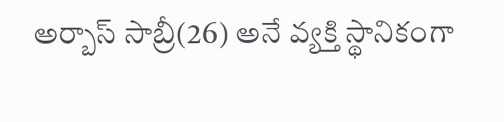అర్బాస్‌ సాబ్రీ(26) అనే వ్యక్తి స్థానికంగా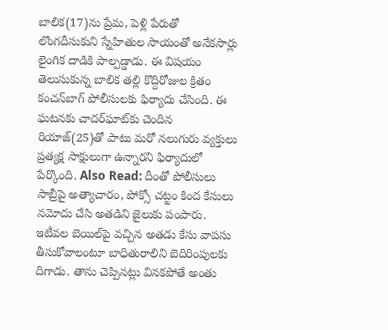బాలిక(17)ను ప్రేమ, పెళ్లి పేరుతో లొంగదీసుకుని స్నేహితుల సాయంతో అనేకసార్లు లైంగిక దాడికి పాల్పడ్డాడు. ఈ విషయం తెలుసుకున్న బాలిక తల్లి కొద్దిరోజుల క్రితం కంచన్‌బాగ్ పోలీసులకు ఫిర్యాదు చేసింది. ఈ ఘటనకు చాదర్‌ఘాట్‌‌కు చెందిన రియాజ్‌(25)తో పాటు మరో నలుగురు వ్యక్తులు ప్రత్యక్ష సాక్షులుగా ఉన్నారని ఫిర్యాదులో పేర్కొంది. Also Read: దీంతో పోలీసులు సాబ్రీపై అత్యాచారం, పోక్సో చట్టం కింద కేసులు నమోదు చేసి అతడిని జైలుకు పంపారు. ఇటీవల బెయిల్‌పై వచ్చిన అతడు కేసు వాపసు తీసుకోవాలంటూ బాధితురాలిని బెదిరింపులకు దిగాడు. తాను చెప్పినట్లు వినకపోతే అంతు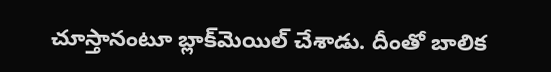చూస్తానంటూ బ్లాక్‌మెయిల్ చేశాడు. దీంతో బాలిక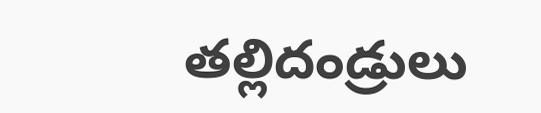తల్లిదండ్రులు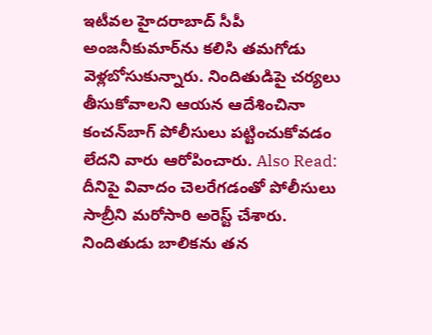ఇటీవల హైదరాబాద్ సీపీ అంజనీకుమార్‌ను కలిసి తమగోడు వెళ్లబోసుకున్నారు. నిందితుడిపై చర్యలు తీసుకోవాలని ఆయన ఆదేశించినా కంచన్‌బాగ్ పోలీసులు పట్టించుకోవడం లేదని వారు ఆరోపించారు. Also Read: దీనిపై వివాదం చెలరేగడంతో పోలీసులు సాబ్రీని మరోసారి అరెస్ట్ చేశారు. నిందితుడు బాలికను తన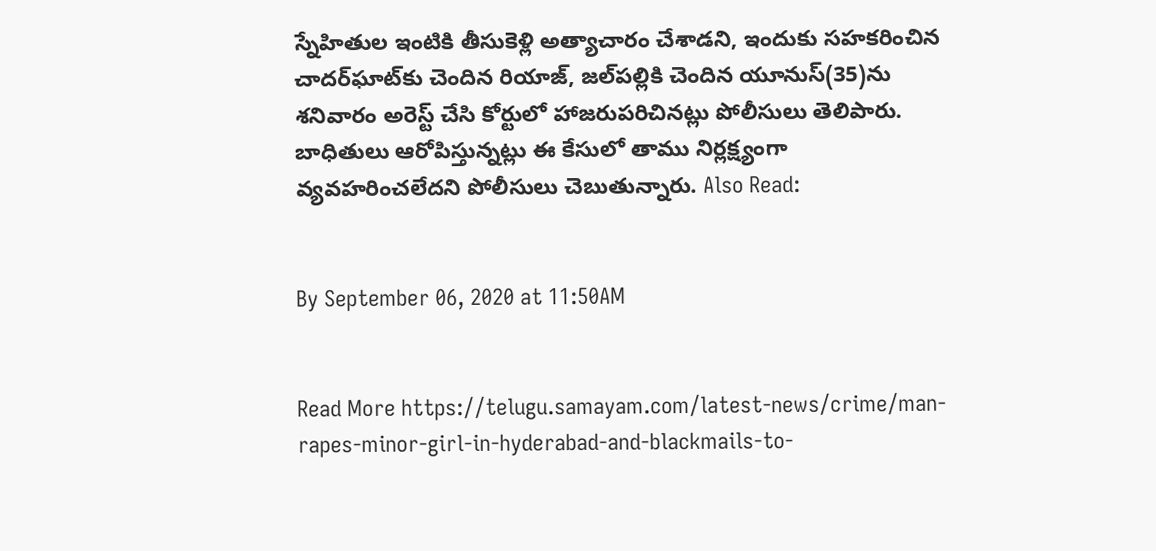స్నేహితుల ఇంటికి తీసుకెళ్లి అత్యాచారం చేశాడని, ఇందుకు సహకరించిన చాదర్‌ఘాట్‌కు చెందిన రియాజ్‌, జల్‌పల్లికి చెందిన యూనుస్‌(35)ను శనివారం అరెస్ట్‌ చేసి కోర్టులో హాజరుపరిచినట్లు పోలీసులు తెలిపారు. బాధితులు ఆరోపిస్తున్నట్లు ఈ కేసులో తాము నిర్లక్ష్యంగా వ్యవహరించలేదని పోలీసులు చెబుతున్నారు. Also Read:


By September 06, 2020 at 11:50AM


Read More https://telugu.samayam.com/latest-news/crime/man-rapes-minor-girl-in-hyderabad-and-blackmails-to-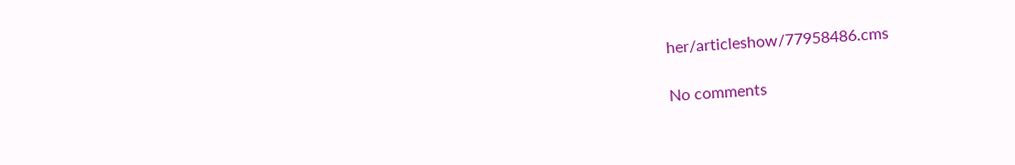her/articleshow/77958486.cms

No comments